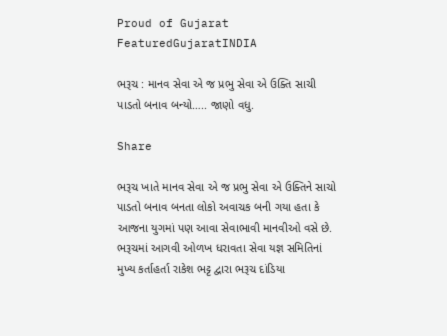Proud of Gujarat
FeaturedGujaratINDIA

ભરૂચ : માનવ સેવા એ જ પ્રભુ સેવા એ ઉક્તિ સાચી પાડતો બનાવ બન્યો….. જાણો વધુ.

Share

ભરૂચ ખાતે માનવ સેવા એ જ પ્રભુ સેવા એ ઉક્તિને સાચો પાડતો બનાવ બનતા લોકો અવાચક બની ગયા હતા કે આજના યુગમાં પણ આવા સેવાભાવી માનવીઓ વસે છે.
ભરૂચમાં આગવી ઓળખ ધરાવતા સેવા યજ્ઞ સમિતિનાં મુખ્ય કર્તાહર્તા રાકેશ ભટ્ટ દ્વારા ભરૂચ દાંડિયા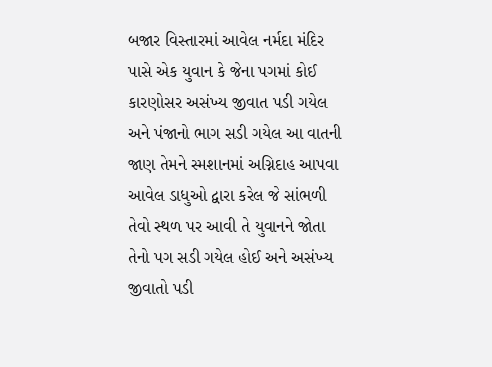બજાર વિસ્તારમાં આવેલ નર્મદા મંદિર પાસે એક યુવાન કે જેના પગમાં કોઈ કારણોસર અસંખ્ય જીવાત પડી ગયેલ અને પંજાનો ભાગ સડી ગયેલ આ વાતની જાણ તેમને સ્મશાનમાં અગ્નિદાહ આપવા આવેલ ડાધુઓ દ્વારા કરેલ જે સાંભળી તેવો સ્થળ પર આવી તે યુવાનને જોતા તેનો પગ સડી ગયેલ હોઈ અને અસંખ્ય જીવાતો પડી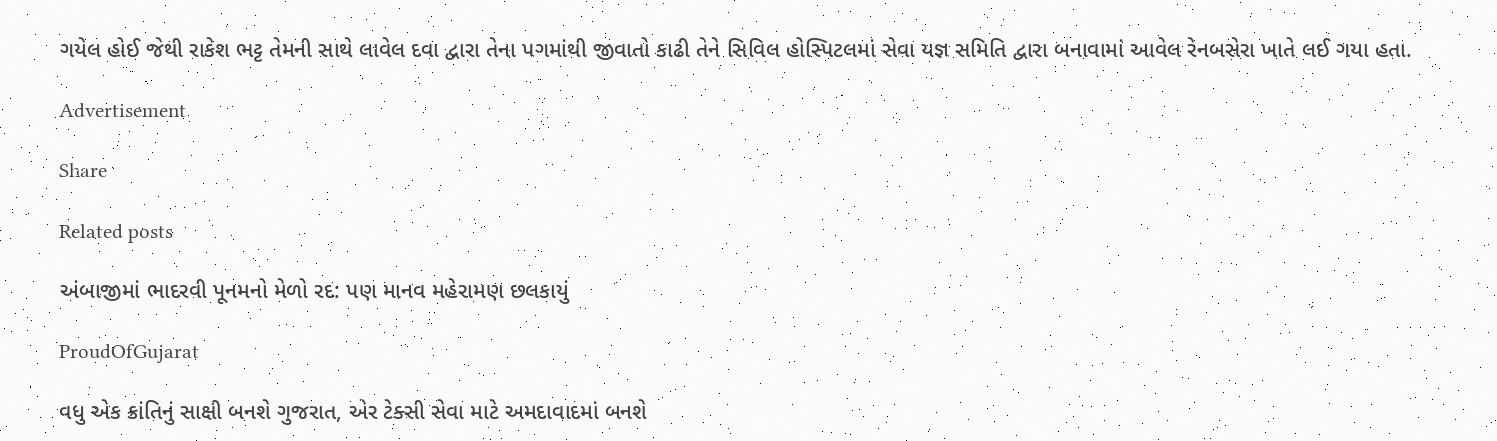ગયેલ હોઈ જેથી રાકેશ ભટ્ટ તેમની સાથે લાવેલ દવા દ્વારા તેના પગમાંથી જીવાતો કાઢી તેને સિવિલ હોસ્પિટલમાં સેવા યજ્ઞ સમિતિ દ્વારા બનાવામાં આવેલ રેનબસેરા ખાતે લઈ ગયા હતા.

Advertisement

Share

Related posts

અંબાજીમાં ભાદરવી પૂનમનો મેળો રદ: પણ માનવ મહેરામણ છલકાયું

ProudOfGujarat

વધુ એક ક્રાંતિનું સાક્ષી બનશે ગુજરાત, એર ટેક્સી સેવા માટે અમદાવાદમાં બનશે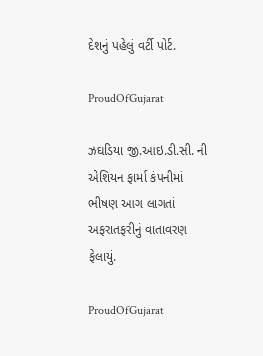દેશનું પહેલું વર્ટી પોર્ટ.

ProudOfGujarat

ઝઘડિયા જી.આઇ.ડી.સી. ની એશિયન ફાર્મા કંપનીમાં ભીષણ આગ લાગતાં અફરાતફરીનું વાતાવરણ ફેલાયું.

ProudOfGujarat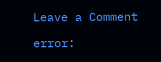Leave a Comment

error: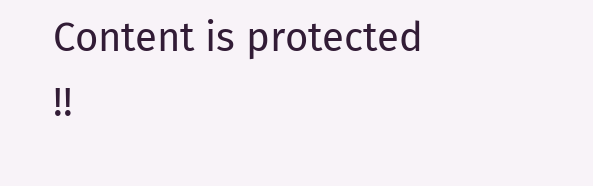Content is protected !!